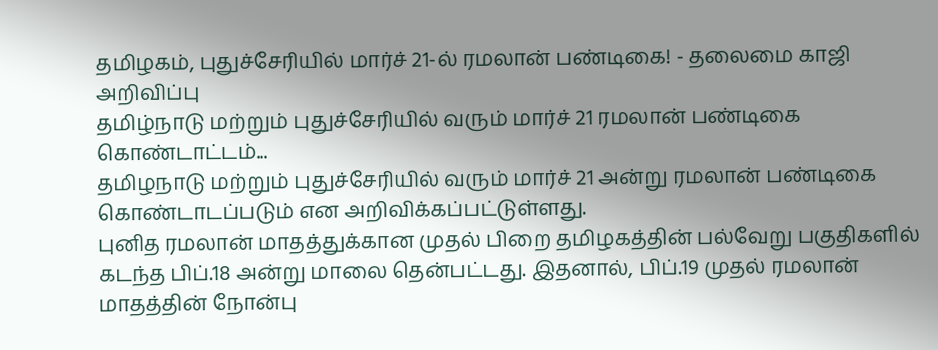தமிழகம், புதுச்சேரியில் மார்ச் 21-ல் ரமலான் பண்டிகை! - தலைமை காஜி அறிவிப்பு
தமிழ்நாடு மற்றும் புதுச்சேரியில் வரும் மார்ச் 21 ரமலான் பண்டிகை கொண்டாட்டம்...
தமிழநாடு மற்றும் புதுச்சேரியில் வரும் மார்ச் 21 அன்று ரமலான் பண்டிகை கொண்டாடப்படும் என அறிவிக்கப்பட்டுள்ளது.
புனித ரமலான் மாதத்துக்கான முதல் பிறை தமிழகத்தின் பல்வேறு பகுதிகளில் கடந்த பிப்.18 அன்று மாலை தென்பட்டது. இதனால், பிப்.19 முதல் ரமலான் மாதத்தின் நோன்பு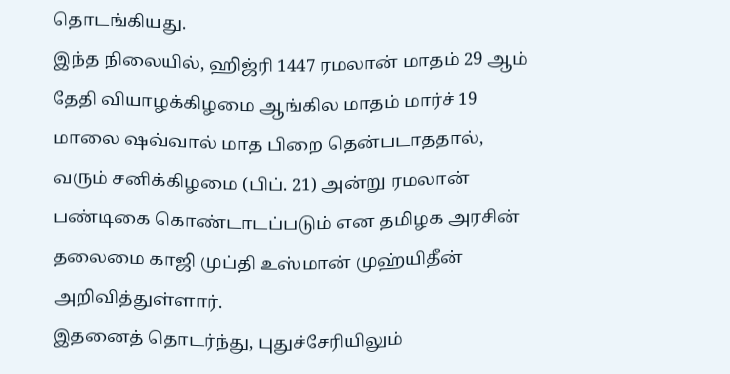தொடங்கியது.
இந்த நிலையில், ஹிஜ்ரி 1447 ரமலான் மாதம் 29 ஆம் தேதி வியாழக்கிழமை ஆங்கில மாதம் மார்ச் 19 மாலை ஷவ்வால் மாத பிறை தென்படாததால், வரும் சனிக்கிழமை (பிப். 21) அன்று ரமலான் பண்டிகை கொண்டாடப்படும் என தமிழக அரசின் தலைமை காஜி முப்தி உஸ்மான் முஹ்யிதீன் அறிவித்துள்ளார்.
இதனைத் தொடர்ந்து, புதுச்சேரியிலும்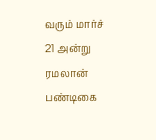வரும் மார்ச் 21 அன்று ரமலான் பண்டிகை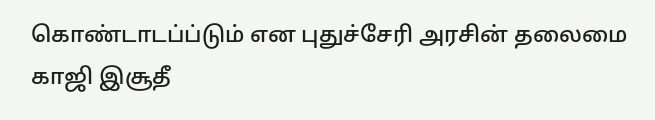கொண்டாடப்ப்டும் என புதுச்சேரி அரசின் தலைமை காஜி இசூதீ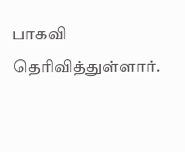பாகவி தெரிவித்துள்ளார்.